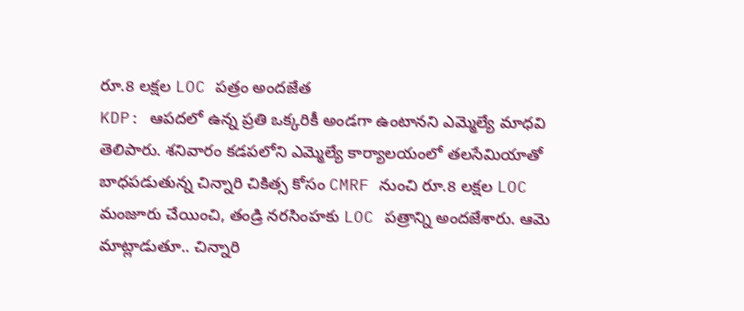రూ.8 లక్షల LOC పత్రం అందజేత
KDP: ఆపదలో ఉన్న ప్రతి ఒక్కరికీ అండగా ఉంటానని ఎమ్మెల్యే మాధవి తెలిపారు. శనివారం కడపలోని ఎమ్మెల్యే కార్యాలయంలో తలసేమియాతో బాధపడుతున్న చిన్నారి చికిత్స కోసం CMRF నుంచి రూ.8 లక్షల LOC మంజూరు చేయించి, తండ్రి నరసింహకు LOC పత్రాన్ని అందజేశారు. ఆమె మాట్లాడుతూ.. చిన్నారి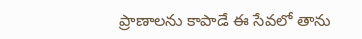ప్రాణాలను కాపాడే ఈ సేవలో తాను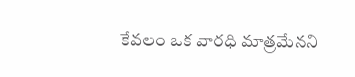కేవలం ఒక వారధి మాత్రమేనని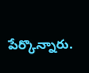పేర్కొన్నారు.